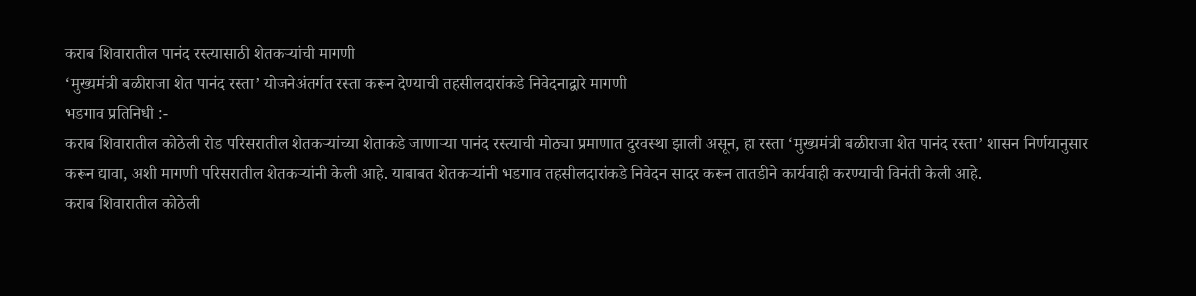कराब शिवारातील पानंद रस्त्यासाठी शेतकऱ्यांची मागणी
‘मुख्यमंत्री बळीराजा शेत पानंद रस्ता’ योजनेअंतर्गत रस्ता करून देण्याची तहसीलदारांकडे निवेदनाद्वारे मागणी
भडगाव प्रतिनिधी :-
कराब शिवारातील कोठेली रोड परिसरातील शेतकऱ्यांच्या शेताकडे जाणाऱ्या पानंद रस्त्याची मोठ्या प्रमाणात दुरवस्था झाली असून, हा रस्ता ‘मुख्यमंत्री बळीराजा शेत पानंद रस्ता’ शासन निर्णयानुसार करून द्यावा, अशी मागणी परिसरातील शेतकऱ्यांनी केली आहे. याबाबत शेतकऱ्यांनी भडगाव तहसीलदारांकडे निवेदन सादर करून तातडीने कार्यवाही करण्याची विनंती केली आहे.
कराब शिवारातील कोठेली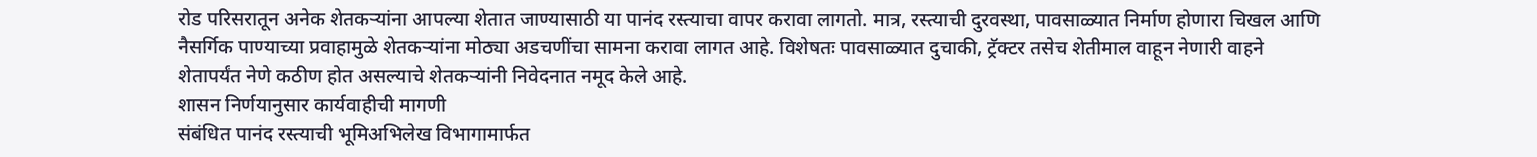रोड परिसरातून अनेक शेतकऱ्यांना आपल्या शेतात जाण्यासाठी या पानंद रस्त्याचा वापर करावा लागतो. मात्र, रस्त्याची दुरवस्था, पावसाळ्यात निर्माण होणारा चिखल आणि नैसर्गिक पाण्याच्या प्रवाहामुळे शेतकऱ्यांना मोठ्या अडचणींचा सामना करावा लागत आहे. विशेषतः पावसाळ्यात दुचाकी, ट्रॅक्टर तसेच शेतीमाल वाहून नेणारी वाहने शेतापर्यंत नेणे कठीण होत असल्याचे शेतकऱ्यांनी निवेदनात नमूद केले आहे.
शासन निर्णयानुसार कार्यवाहीची मागणी
संबंधित पानंद रस्त्याची भूमिअभिलेख विभागामार्फत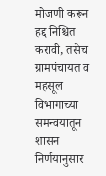मोजणी करून हद्द निश्चित करावी, तसेच ग्रामपंचायत व महसूल विभागाच्या समन्वयातून शासन निर्णयानुसार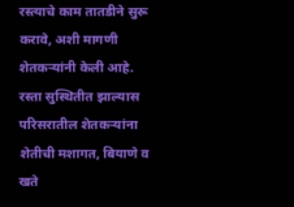रस्त्याचे काम तातडीने सुरू करावे, अशी मागणी शेतकऱ्यांनी केली आहे.
रस्ता सुस्थितीत झाल्यास परिसरातील शेतकऱ्यांना शेतीची मशागत, बियाणे व खते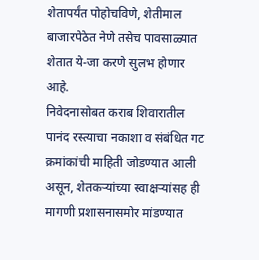शेतापर्यंत पोहोचविणे, शेतीमाल बाजारपेठेत नेणे तसेच पावसाळ्यात शेतात ये-जा करणे सुलभ होणार आहे.
निवेदनासोबत कराब शिवारातील पानंद रस्त्याचा नकाशा व संबंधित गट क्रमांकांची माहिती जोडण्यात आली असून, शेतकऱ्यांच्या स्वाक्षऱ्यांसह ही मागणी प्रशासनासमोर मांडण्यात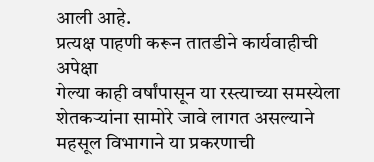आली आहे.
प्रत्यक्ष पाहणी करून तातडीने कार्यवाहीची अपेक्षा
गेल्या काही वर्षांपासून या रस्त्याच्या समस्येला शेतकऱ्यांना सामोरे जावे लागत असल्याने महसूल विभागाने या प्रकरणाची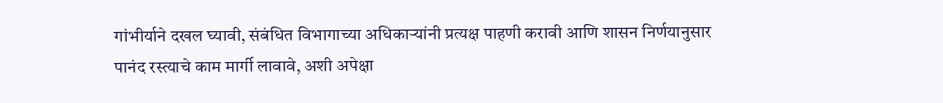गांभीर्याने दखल घ्यावी, संबंधित विभागाच्या अधिकाऱ्यांनी प्रत्यक्ष पाहणी करावी आणि शासन निर्णयानुसार पानंद रस्त्याचे काम मार्गी लावावे, अशी अपेक्षा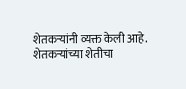शेतकऱ्यांनी व्यक्त केली आहे.
शेतकऱ्यांच्या शेतीचा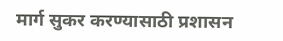मार्ग सुकर करण्यासाठी प्रशासन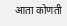आता कोणती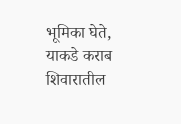भूमिका घेते, याकडे कराब शिवारातील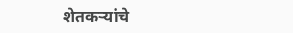शेतकऱ्यांचे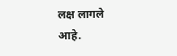लक्ष लागले आहे.